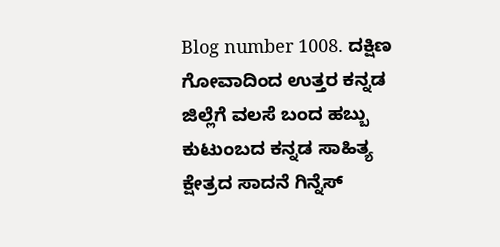Blog number 1008. ದಕ್ಷಿಣ ಗೋವಾದಿಂದ ಉತ್ತರ ಕನ್ನಡ ಜಿಲ್ಲೆಗೆ ವಲಸೆ ಬಂದ ಹಬ್ಬು ಕುಟುಂಬದ ಕನ್ನಡ ಸಾಹಿತ್ಯ ಕ್ಷೇತ್ರದ ಸಾದನೆ ಗಿನ್ನೆಸ್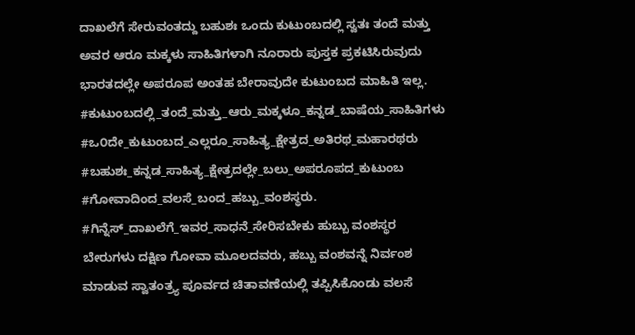ದಾಖಲೆಗೆ ಸೇರುವಂತದ್ದು ಬಹುಶಃ ಒಂದು ಕುಟುಂಬದಲ್ಲಿ ಸ್ವತಃ ತಂದೆ ಮತ್ತು ಅವರ ಆರೂ ಮಕ್ಕಳು ಸಾಹಿತಿಗಳಾಗಿ ನೂರಾರು ಪುಸ್ತಕ ಪ್ರಕಟಿಸಿರುವುದು ಭಾರತದಲ್ಲೇ ಅಪರೂಪ ಅಂತಹ ಬೇರಾವುದೇ ಕುಟುಂಬದ ಮಾಹಿತಿ ಇಲ್ಲ.
#ಕುಟುಂಬದಲ್ಲಿ_ತಂದೆ_ಮತ್ತು_ಆರು_ಮಕ್ಕಳೂ_ಕನ್ನಡ_ಬಾಷೆಯ_ಸಾಹಿತಿಗಳು #ಒ೦ದೇ_ಕುಟುಂಬದ_ಎಲ್ಲರೂ_ಸಾಹಿತ್ಯ_ಕ್ಷೇತ್ರದ_ಅತಿರಥ_ಮಹಾರಥರು #ಬಹುಶಃ_ಕನ್ನಡ_ಸಾಹಿತ್ಯ_ಕ್ಷೇತ್ರದಲ್ಲೇ_ಬಲು_ಅಪರೂಪದ_ಕುಟುಂಬ #ಗೋವಾದಿಂದ_ವಲಸೆ_ಬಂದ_ಹಬ್ಬು_ವಂಶಸ್ಥರು. #ಗಿನ್ನೆಸ್_ದಾಖಲೆಗೆ_ಇವರ_ಸಾಧನೆ_ಸೇರಿಸಬೇಕು ಹುಬ್ಬು ವಂಶಸ್ಥರ ಬೇರುಗಳು ದಕ್ಷಿಣ ಗೋವಾ ಮೂಲದವರು, ಹಬ್ಬು ವಂಶವನ್ನೆ ನಿರ್ವಂಶ ಮಾಡುವ ಸ್ವಾತಂತ್ರ್ಯ ಪೂರ್ವದ ಚಿತಾವಣೆಯಲ್ಲಿ ತಪ್ಪಿಸಿಕೊಂಡು ವಲಸೆ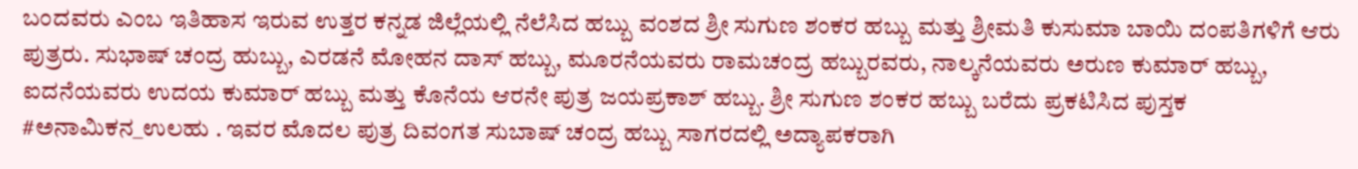ಬಂದವರು ಎಂಬ ಇತಿಹಾಸ ಇರುವ ಉತ್ತರ ಕನ್ನಡ ಜಿಲ್ಲೆಯಲ್ಲಿ ನೆಲೆಸಿದ ಹಬ್ಬು ವಂಶದ ಶ್ರೀ ಸುಗುಣ ಶಂಕರ ಹಬ್ಬು ಮತ್ತು ಶ್ರೀಮತಿ ಕುಸುಮಾ ಬಾಯಿ ದಂಪತಿಗಳಿಗೆ ಆರು ಪುತ್ರರು. ಸುಭಾಷ್ ಚಂದ್ರ ಹುಬ್ಬು, ಎರಡನೆ ಮೋಹನ ದಾಸ್ ಹಬ್ಬು, ಮೂರನೆಯವರು ರಾಮಚಂದ್ರ ಹಬ್ಬುರವರು, ನಾಲ್ಕನೆಯವರು ಅರುಣ ಕುಮಾರ್ ಹಬ್ಬು, ಐದನೆಯವರು ಉದಯ ಕುಮಾರ್ ಹಬ್ಬು ಮತ್ತು ಕೊನೆಯ ಆರನೇ ಪುತ್ರ ಜಯಪ್ರಕಾಶ್ ಹಬ್ಬು. ಶ್ರೀ ಸುಗುಣ ಶಂಕರ ಹಬ್ಬು ಬರೆದು ಪ್ರಕಟಿಸಿದ ಪುಸ್ತಕ #ಅನಾಮಿಕನ_ಉಲಹು . ಇವರ ಮೊದಲ ಪುತ್ರ ದಿವಂಗತ ಸುಬಾಷ್ ಚಂದ್ರ ಹಬ್ಬು ಸಾಗರದಲ್ಲಿ ಅದ್ಯಾಪಕರಾಗಿ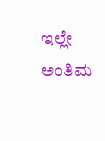ಇಲ್ಲೇ ಅಂತಿಮ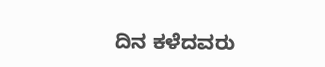ದಿನ ಕಳೆದವರು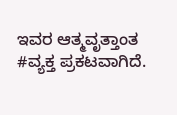ಇವರ ಆತ್ಮವೃತ್ತಾಂತ #ವ್ಯಕ್ತ ಪ್ರಕಟವಾಗಿದೆ.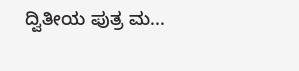ದ್ವಿತೀಯ ಪುತ್ರ ಮ...